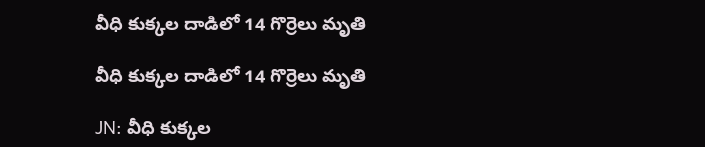వీధి కుక్కల దాడిలో 14 గొర్రెలు మృతి

వీధి కుక్కల దాడిలో 14 గొర్రెలు మృతి

JN: వీధి కుక్కల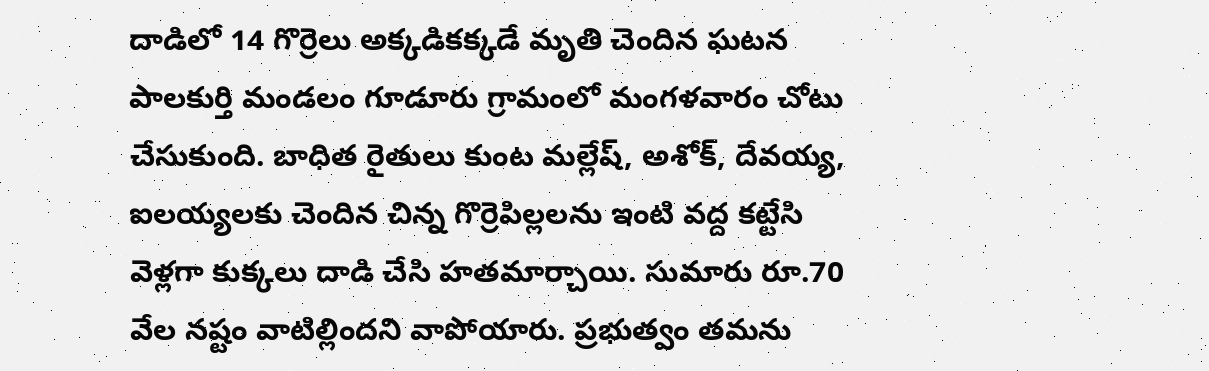దాడిలో 14 గొర్రెలు అక్కడికక్కడే మృతి చెందిన ఘటన పాలకుర్తి మండలం గూడూరు గ్రామంలో మంగళవారం చోటు చేసుకుంది. బాధిత రైతులు కుంట మల్లేష్, అశోక్, దేవయ్య, ఐలయ్యలకు చెందిన చిన్న గొర్రెపిల్లలను ఇంటి వద్ద కట్టేసి వెళ్లగా కుక్కలు దాడి చేసి హతమార్చాయి. సుమారు రూ.70 వేల నష్టం వాటిల్లిందని వాపోయారు. ప్రభుత్వం తమను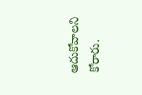ఆదుకోవాలని కోరారు.